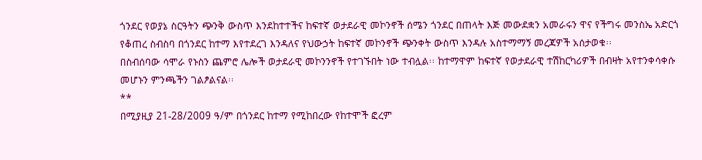ጎንደር የወያኔ ስርዓትን ጭንቅ ውስጥ እንደከተተችና ከፍተኛ ወታደራዊ መኮንኖች ሰሜን ጎንደር በጠላት እጅ መውደቋን አመራሩን ዋና የችግሩ መንስኤ አድርጎ የቆጠረ ስብስባ በጎንደር ከተማ እየተደረገ እንዳለና የህውኃት ከፍተኛ መኮንኖች ጭንቀት ውስጥ እንዳሉ አስተማማኝ መረጃዎች አሰታወቁ፡፡
በስብሰባው ሳሞራ የኑስን ጨምሮ ሌሎች ወታደራዊ መኮንንኖች የተገኙበት ነው ተብሏል፡፡ ከተማዋም ከፍተኛ የወታደራዊ ተሽከርካሪዎች በብዛት አየተንቀሳቀሱ መሆኑን ምንጫችን ገልፆልናል፡፡
**
በሚያዚያ 21-28/2009 ዓ/ም በጎንደር ከተማ የሚከበረው የከተሞች ፎረም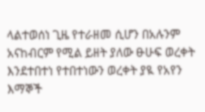ላልተወሰነ ጊዜ የተራዘመ ሲሆን በአሉንም አናከብርም የሚል ይዘት ያለው ፁሁፍ ወረቀት እንደተበተነ የተበተነውን ወረቀት ያዪ የአየን እማኞች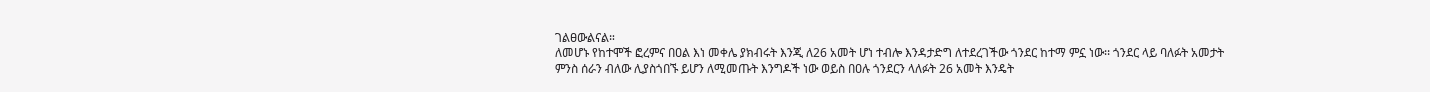ገልፀውልናል።
ለመሆኑ የከተሞች ፎረምና በዐል እነ መቀሌ ያክብሩት እንጂ ለ26 አመት ሆነ ተብሎ እንዳታድግ ለተደረገችው ጎንደር ከተማ ምኗ ነው፡፡ ጎንደር ላይ ባለፉት አመታት ምንስ ሰራን ብለው ሊያስጎበኙ ይሆን ለሚመጡት እንግዶች ነው ወይስ በዐሉ ጎንደርን ላለፉት 26 አመት እንዴት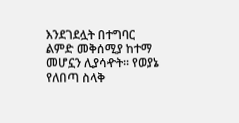እንደገደሏት በተግባር ልምድ መቅሰሚያ ከተማ መሆኗን ሊያሳዯት፡፡ የወያኔ የለበጣ ስላቅ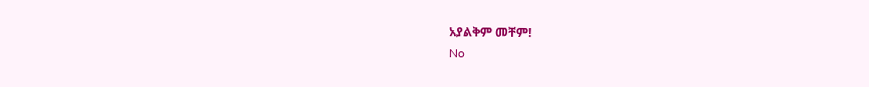አያልቅም መቸም!
No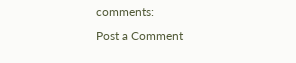comments:
Post a Comment